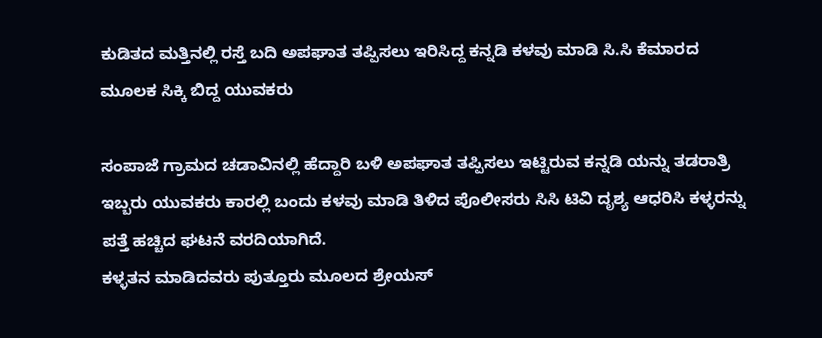ಕುಡಿತದ ಮತ್ತಿನಲ್ಲಿ ರಸ್ತೆ ಬದಿ ಅಪಘಾತ ತಪ್ಪಿಸಲು ಇರಿಸಿದ್ದ ಕನ್ನಡಿ ಕಳವು ಮಾಡಿ ಸಿ.ಸಿ ಕೆಮಾರದ ಮೂಲಕ‌ ಸಿಕ್ಕಿ ಬಿದ್ದ ಯುವಕರು

ಸಂಪಾಜೆ ಗ್ರಾಮದ ಚಡಾವಿನಲ್ಲಿ ಹೆದ್ದಾರಿ ಬಳಿ ಅಪಘಾತ ತಪ್ಪಿಸಲು ಇಟ್ಟಿರುವ ಕನ್ನಡಿ ಯನ್ನು ತಡರಾತ್ರಿ ಇಬ್ಬರು ಯುವಕರು ಕಾರಲ್ಲಿ ಬಂದು ಕಳವು ಮಾಡಿ ತಿಳಿದ ಪೊಲೀಸರು ಸಿಸಿ ಟಿವಿ ದೃಶ್ಯ ಆಧರಿಸಿ ಕಳ್ಳರನ್ನು ಪತ್ತೆ ಹಚ್ಚಿದ ಘಟನೆ ವರದಿಯಾಗಿದೆ.
ಕಳ್ಳತನ ಮಾಡಿದವರು ಪುತ್ತೂರು ಮೂಲದ ಶ್ರೇಯಸ್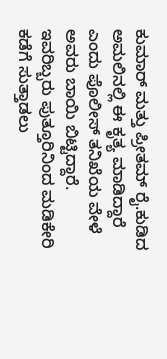ಕುಮಾ‌ರ್ ಮತ್ತು ಪ್ರೀತಮ್ ರೈ.ಕುಡಿದ ಅಮಲಿನಲ್ಲಿ ಈ ಕೃತ್ಯ ಮಾಡಿದ್ದಾರೆ ಎಂದು ಪೊಲೀಸ್‌ ತನಿಖೆಯ ವೇಳೆ ಅವರು ಬಾಯಿ ಬಿಟ್ಟಿದ್ದಾರೆ.
ಇವರಿಬ್ಬರು ಪುತ್ತೂರಿನಿಂದ ಮಡಿಕೇರಿ ಕಡೆಗೆ ಸುತ್ತಾಡಲು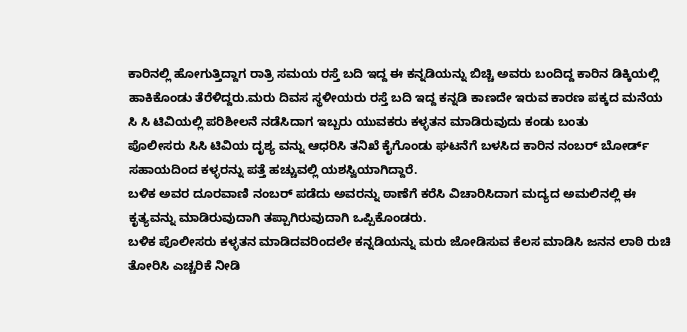ಕಾರಿನಲ್ಲಿ ಹೋಗುತ್ತಿದ್ದಾಗ ರಾತ್ರಿ ಸಮಯ ರಸ್ತೆ ಬದಿ ಇದ್ದ ಈ ಕನ್ನಡಿಯನ್ನು ಬಿಚ್ಚಿ ಅವರು ಬಂದಿದ್ದ ಕಾರಿನ ಡಿಕ್ಕಿಯಲ್ಲಿ ಹಾಕಿಕೊಂಡು ತೆರೆಳಿದ್ದರು.ಮರು ದಿವಸ ಸ್ಥಳೀಯರು ರಸ್ತೆ ಬದಿ ಇದ್ದ ಕನ್ನಡಿ ಕಾಣದೇ ಇರುವ ಕಾರಣ ಪಕ್ಕದ ಮನೆಯ ಸಿ ಸಿ ಟಿವಿಯಲ್ಲಿ ಪರಿಶೀಲನೆ ನಡೆಸಿದಾಗ ಇಬ್ಬರು ಯುವಕರು ಕಳ್ಳತನ ಮಾಡಿರುವುದು ಕಂಡು ಬಂತು
ಪೊಲೀಸರು ಸಿಸಿ ಟಿವಿಯ ದೃಶ್ಯ ವನ್ನು ಆಧರಿಸಿ ತನಿಖೆ ಕೈಗೊಂಡು ಘಟನೆಗೆ ಬಳಸಿದ ಕಾರಿನ ನಂಬರ್ ಬೋರ್ಡ್ ಸಹಾಯದಿಂದ ಕಳ್ಳರನ್ನು ಪತ್ತೆ ಹಚ್ಚುವಲ್ಲಿ ಯಶಸ್ವಿಯಾಗಿದ್ದಾರೆ.
ಬಳಿಕ ಅವರ ದೂರವಾಣಿ ನಂಬರ್ ಪಡೆದು ಅವರನ್ನು ಠಾಣೆಗೆ ಕರೆಸಿ ವಿಚಾರಿಸಿದಾಗ ಮದ್ಯದ ಅಮಲಿನಲ್ಲಿ ಈ ಕೃತ್ಯವನ್ನು ಮಾಡಿರುವುದಾಗಿ ತಪ್ಪಾಗಿರುವುದಾಗಿ ಒಪ್ಪಿಕೊಂಡರು.
ಬಳಿಕ ಪೊಲೀಸರು ಕಳ್ಳತನ ಮಾಡಿದವರಿಂದಲೇ ಕನ್ನಡಿಯನ್ನು ಮರು ಜೋಡಿಸುವ ಕೆಲಸ ಮಾಡಿಸಿ ಜನನ ಲಾಠಿ ರುಚಿ ತೋರಿಸಿ ಎಚ್ಚರಿಕೆ ನೀಡಿ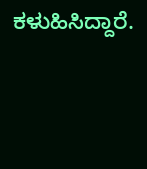ಕಳುಹಿಸಿದ್ದಾರೆ.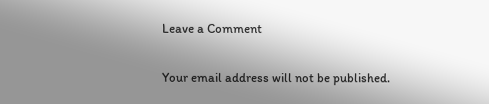Leave a Comment

Your email address will not be published.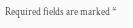Required fields are marked *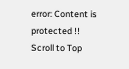error: Content is protected !!
Scroll to Top